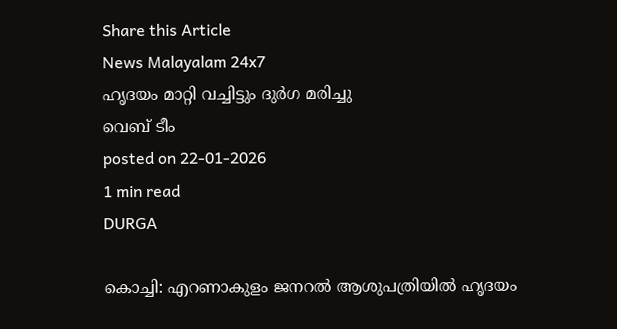Share this Article
News Malayalam 24x7
ഹൃദയം മാറ്റി വച്ചിട്ടും ദുർഗ മരിച്ചു
വെബ് ടീം
posted on 22-01-2026
1 min read
DURGA

കൊച്ചി: എറണാകുളം ജനറല്‍ ആശുപത്രിയില്‍ ഹൃദയം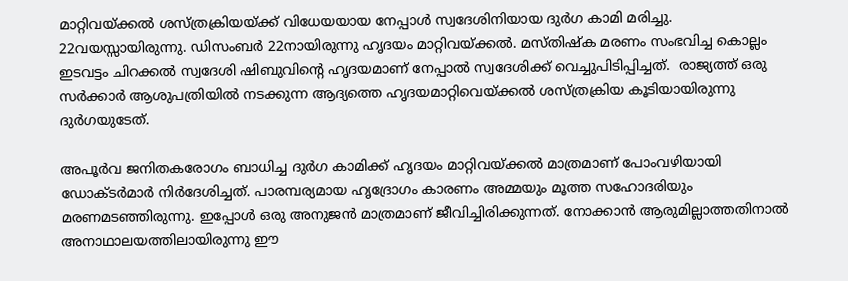മാറ്റിവയ്ക്കല്‍ ശസ്ത്രക്രിയയ്ക്ക് വിധേയയായ നേപ്പാൾ സ്വദേശിനിയായ ദുര്‍ഗ കാമി മരിച്ചു. 22വയസ്സായിരുന്നു. ഡിസംബർ 22നായിരുന്നു ഹൃദയം മാറ്റിവയ്ക്കൽ. മസ്തിഷ്‌ക മരണം സംഭവിച്ച കൊല്ലം ഇടവട്ടം ചിറക്കല്‍ സ്വദേശി ഷിബുവിന്റെ ഹൃദയമാണ് നേപ്പാല്‍ സ്വദേശിക്ക് വെച്ചുപിടിപ്പിച്ചത്.  രാജ്യത്ത് ഒരു സര്‍ക്കാര്‍ ആശുപത്രിയില്‍ നടക്കുന്ന ആദ്യത്തെ ഹൃദയമാറ്റിവെയ്ക്കല്‍ ശസ്ത്രക്രിയ കൂടിയായിരുന്നു ദുര്‍ഗയുടേത്.

അപൂർവ ജനിതകരോഗം ബാധിച്ച ദുർഗ കാമിക്ക് ഹൃദയം മാറ്റിവയ്ക്കൽ മാത്രമാണ് പോംവഴിയായി ഡോക്ടർമാർ നിർദേശിച്ചത്. പാരമ്പര്യമായ ഹൃദ്രോഗം കാരണം അമ്മയും മൂത്ത സഹോദരിയും മരണമടഞ്ഞിരുന്നു. ഇപ്പോള്‍ ഒരു അനുജന്‍ മാത്രമാണ് ജീവിച്ചിരിക്കുന്നത്. നോക്കാന്‍ ആരുമില്ലാത്തതിനാല്‍ അനാഥാലയത്തിലായിരുന്നു ഈ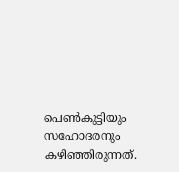പെണ്‍കുട്ടിയും സഹോദരനും കഴിഞ്ഞിരുന്നത്.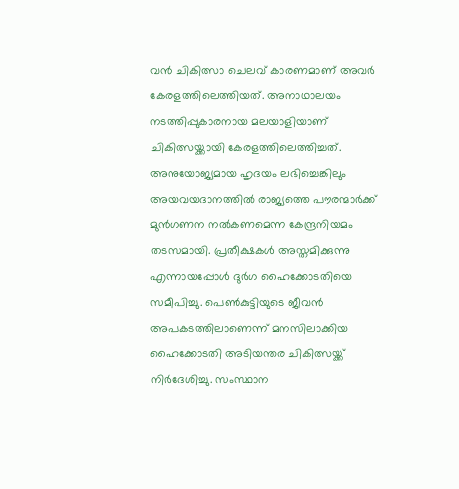വന്‍ ചികിത്സാ ചെലവ് കാരണമാണ് അവര്‍ കേരളത്തിലെത്തിയത്. അനാഥാലയം നടത്തിപ്പുകാരനായ മലയാളിയാണ് ചികിത്സയ്ക്കായി കേരളത്തിലെത്തിച്ചത്. അനുയോജ്യമായ ഹൃദയം ലഭിച്ചെങ്കിലും അയവയദാനത്തിൽ രാജ്യത്തെ പൗരന്മാർക്ക് മുൻഗണന നൽകണമെന്ന കേന്ദ്രനിയമം തടസമായി. പ്രതീക്ഷകൾ അസ്തമിക്കുന്നു എന്നായപ്പോൾ ദുർഗ ഹൈക്കോടതിയെ സമീപിച്ചു. പെൺകുട്ടിയുടെ ജീവൻ അപകടത്തിലാണെന്ന് മനസിലാക്കിയ ഹൈക്കോടതി അടിയന്തര ചികിത്സയ്ക്ക് നിർദേശിച്ചു. സംസ്ഥാന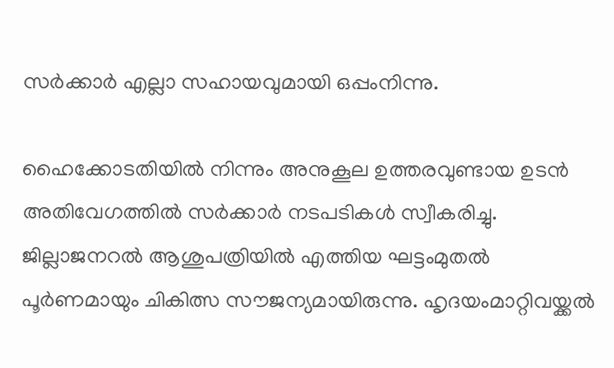സർക്കാർ എല്ലാ സഹായവുമായി ഒപ്പംനിന്നു.

ഹൈക്കോടതിയിൽ നിന്നും അനുകൂല ഉത്തരവുണ്ടായ ഉടൻ അതിവേഗത്തിൽ സർക്കാർ നടപടികൾ സ്വീകരിച്ചു. ജില്ലാജനറൽ ആശുപത്രിയിൽ എത്തിയ ഘട്ടംമുതൽ പൂർണമായും ചികിത്സ സ‍ൗജന്യമായിരുന്നു. ഹൃദയംമാറ്റിവയ്ക്കൽ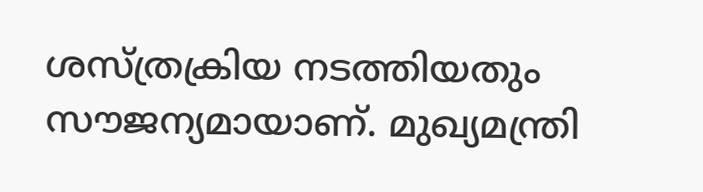ശസ്‌ത്രക്രിയ നടത്തിയതും സ‍ൗജന്യമായാണ്‌. മുഖ്യമന്ത്രി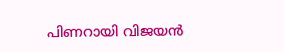പിണറായി വിജയൻ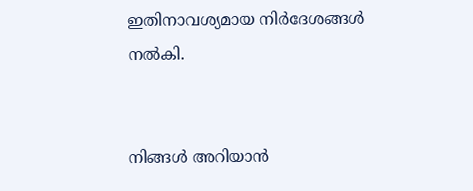ഇതിനാവശ്യമായ നിർദേശങ്ങൾ നൽകി.


നിങ്ങൾ അറിയാൻ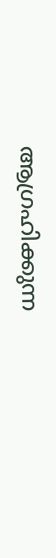ആഗ്രഹിക്കുന്ന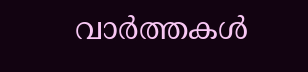വാർത്തകൾ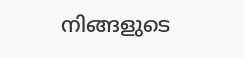നിങ്ങളുടെ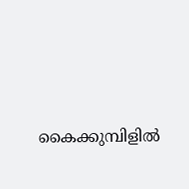കൈക്കുമ്പിളിൽ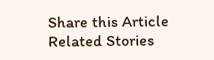Share this Article
Related Stories